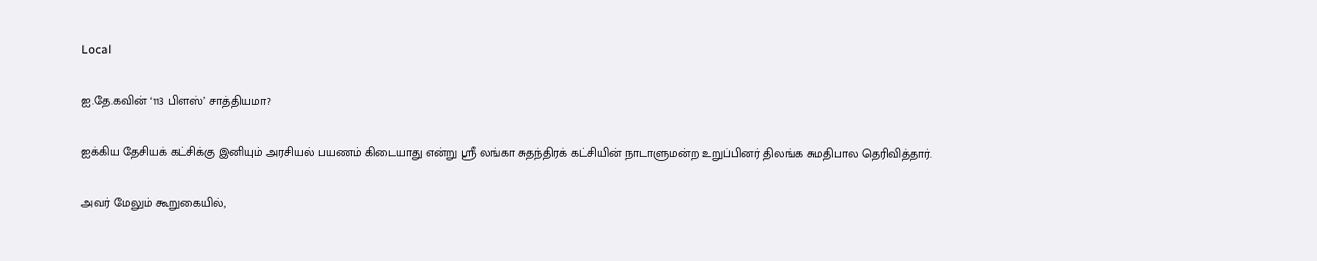Local

ஐ.தே.கவின் ‘113 பிளஸ்’ சாத்தியமா?

ஐக்கிய தேசியக் கட்சிக்கு இனியும் அரசியல் பயணம் கிடையாது என்று ஸ்ரீ லங்கா சுதந்திரக் கட்சியின் நாடாளுமன்ற உறுப்பினர் திலங்க சுமதிபால தெரிவித்தார்.

அவர் மேலும் கூறுகையில்,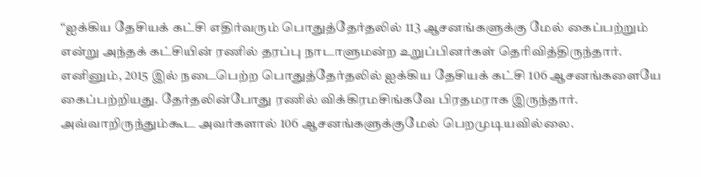“ஐக்கிய தேசியக் கட்சி எதிர்வரும் பொதுத்தேர்தலில் 113 ஆசனங்களுக்கு மேல் கைப்பற்றும் என்று அந்தக் கட்சியின் ரணில் தரப்பு நாடாளுமன்ற உறுப்பினர்கள் தெரிவித்திருந்தார். எனினும், 2015 இல் நடைபெற்ற பொதுத்தேர்தலில் ஐக்கிய தேசியக் கட்சி 106 ஆசனங்களையே கைப்பற்றியது. தேர்தலின்போது ரணில் விக்கிரமசிங்கவே பிரதமராக இருந்தார். அவ்வாறிருந்தும்கூட அவர்களால் 106 ஆசனங்களுக்குமேல் பெறமுடியவில்லை.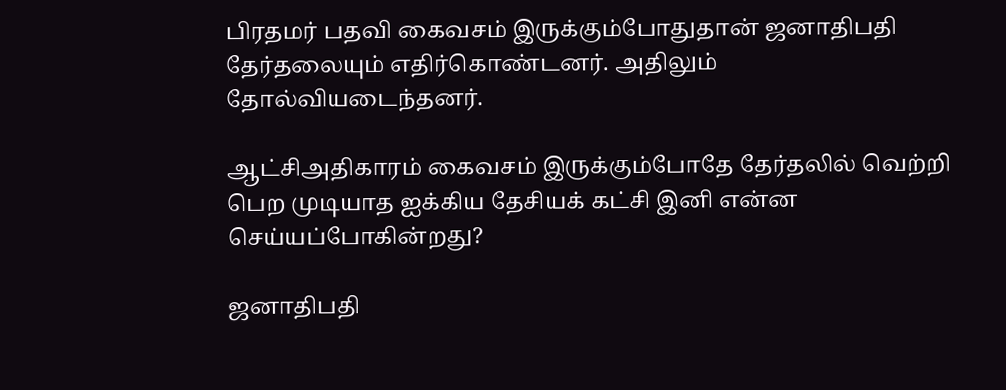பிரதமர் பதவி கைவசம் இருக்கும்போதுதான் ஜனாதிபதி தேர்தலையும் எதிர்கொண்டனர். அதிலும் தோல்வியடைந்தனர்.

ஆட்சிஅதிகாரம் கைவசம் இருக்கும்போதே தேர்தலில் வெற்றி பெற முடியாத ஐக்கிய தேசியக் கட்சி இனி என்ன செய்யப்போகின்றது?

ஜனாதிபதி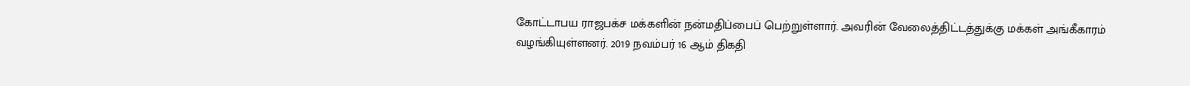கோட்டாபய ராஜபக்ச மக்களின் நன்மதிப்பைப் பெற்றுள்ளார். அவரின் வேலைத்திட்டத்துக்கு மக்கள் அங்கீகாரம் வழங்கியுள்ளனர். 2019 நவம்பர் 16 ஆம் திகதி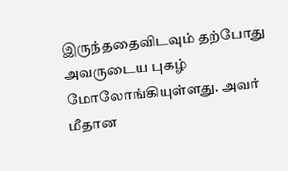இருந்ததைவிடவும் தற்போது அவருடைய புகழ் மோலோங்கியுள்ளது. அவர் மீதான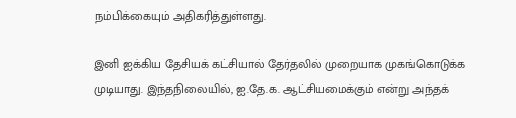நம்பிக்கையும் அதிகரித்துள்ளது.

இனி ஐக்கிய தேசியக் கட்சியால் தேர்தலில் முறையாக முகங்கொடுக்க முடியாது. இந்தநிலையில், ஐ.தே.க. ஆட்சியமைக்கும் என்று அந்தக்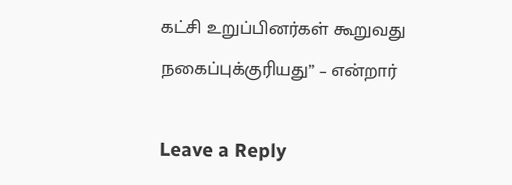கட்சி உறுப்பினர்கள் கூறுவது நகைப்புக்குரியது” – என்றார்

Leave a Reply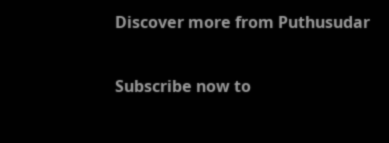Discover more from Puthusudar

Subscribe now to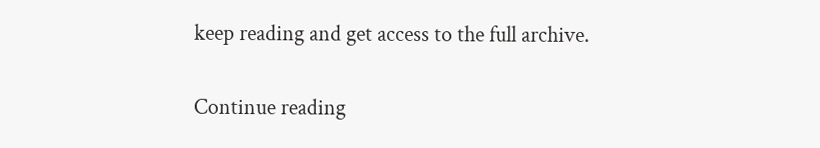keep reading and get access to the full archive.

Continue reading